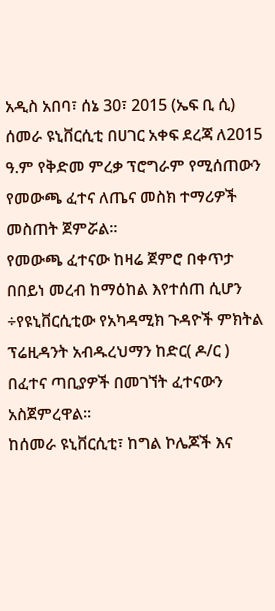አዲስ አበባ፣ ሰኔ 30፣ 2015 (ኤፍ ቢ ሲ) ሰመራ ዩኒቨርሲቲ በሀገር አቀፍ ደረጃ ለ2015 ዓ.ም የቅድመ ምረቃ ፕሮግራም የሚሰጠውን የመውጫ ፈተና ለጤና መስክ ተማሪዎች መስጠት ጀምሯል።
የመውጫ ፈተናው ከዛሬ ጀምሮ በቀጥታ በበይነ መረብ ከማዕከል እየተሰጠ ሲሆን ÷የዩኒቨርሲቲው የአካዳሚክ ጉዳዮች ምክትል ፕሬዚዳንት አብዱረህማን ከድር( ዶ/ር ) በፈተና ጣቢያዎች በመገኘት ፈተናውን አስጀምረዋል፡፡
ከሰመራ ዩኒቨርሲቲ፣ ከግል ኮሌጆች እና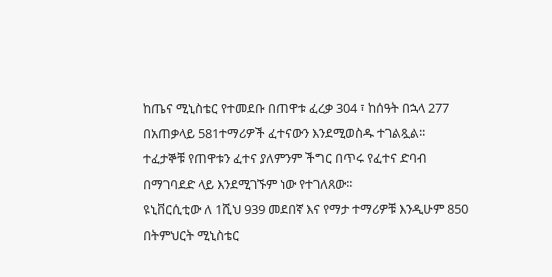ከጤና ሚኒስቴር የተመደቡ በጠዋቱ ፈረቃ 304 ፣ ከሰዓት በኋላ 277 በአጠቃላይ 581ተማሪዎች ፈተናውን እንደሚወስዱ ተገልጿል፡፡
ተፈታኞቹ የጠዋቱን ፈተና ያለምንም ችግር በጥሩ የፈተና ድባብ በማገባደድ ላይ እንደሚገኙም ነው የተገለጸው፡፡
ዩኒቨርሲቲው ለ 1ሺህ 939 መደበኛ እና የማታ ተማሪዎቹ እንዲሁም 850 በትምህርት ሚኒስቴር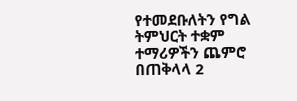የተመደቡለትን የግል ትምህርት ተቋም ተማሪዎችን ጨምሮ በጠቅላላ 2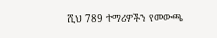ሺህ 789 ተማሪዎችን የመውጫ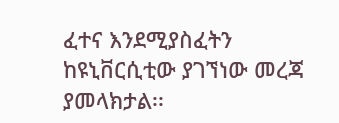ፈተና እንደሚያስፈትን ከዩኒቨርሲቲው ያገኘነው መረጃ ያመላክታል፡፡